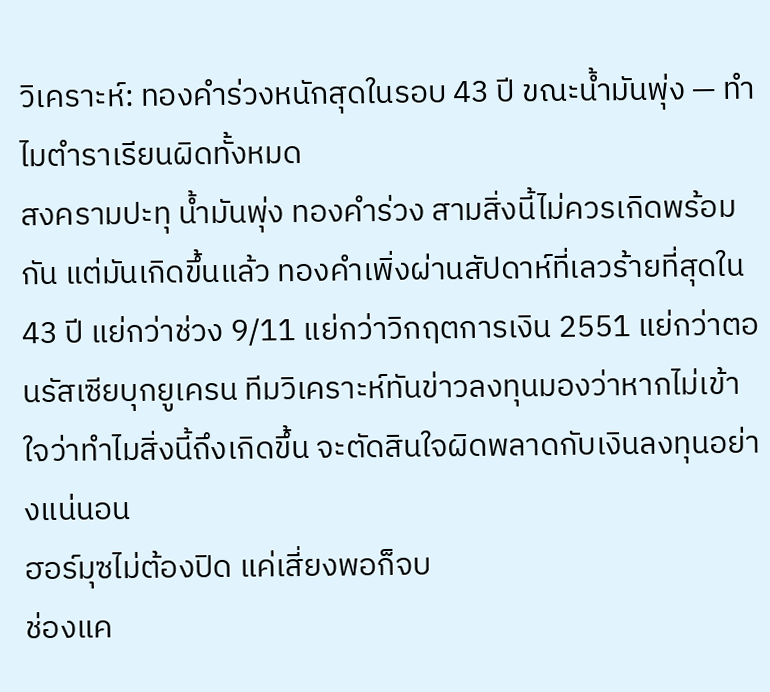วิเคราะห์: ทองคำร่วงหนักสุดในรอบ 43 ปี ขณะน้ำมันพุ่ง — ทำไมตำราเรียนผิดทั้งหมด
สงครามปะทุ น้ำมันพุ่ง ทองคำร่วง สามสิ่งนี้ไม่ควรเกิดพร้อมกัน แต่มันเกิดขึ้นแล้ว ทองคำเพิ่งผ่านสัปดาห์ที่เลวร้ายที่สุดใน 43 ปี แย่กว่าช่วง 9/11 แย่กว่าวิกฤตการเงิน 2551 แย่กว่าตอนรัสเซียบุกยูเครน ทีมวิเคราะห์ทันข่าวลงทุนมองว่าหากไม่เข้าใจว่าทำไมสิ่งนี้ถึงเกิดขึ้น จะตัดสินใจผิดพลาดกับเงินลงทุนอย่างแน่นอน
ฮอร์มุซไม่ต้องปิด แค่เสี่ยงพอก็จบ
ช่องแค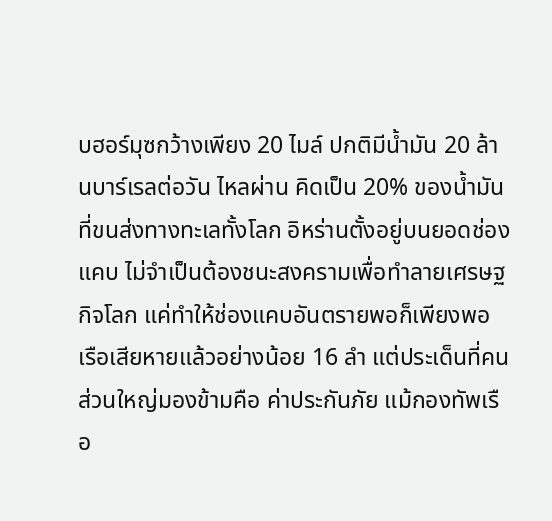บฮอร์มุซกว้างเพียง 20 ไมล์ ปกติมีน้ำมัน 20 ล้านบาร์เรลต่อวัน ไหลผ่าน คิดเป็น 20% ของน้ำมันที่ขนส่งทางทะเลทั้งโลก อิหร่านตั้งอยู่บนยอดช่องแคบ ไม่จำเป็นต้องชนะสงครามเพื่อทำลายเศรษฐกิจโลก แค่ทำให้ช่องแคบอันตรายพอก็เพียงพอ
เรือเสียหายแล้วอย่างน้อย 16 ลำ แต่ประเด็นที่คนส่วนใหญ่มองข้ามคือ ค่าประกันภัย แม้กองทัพเรือ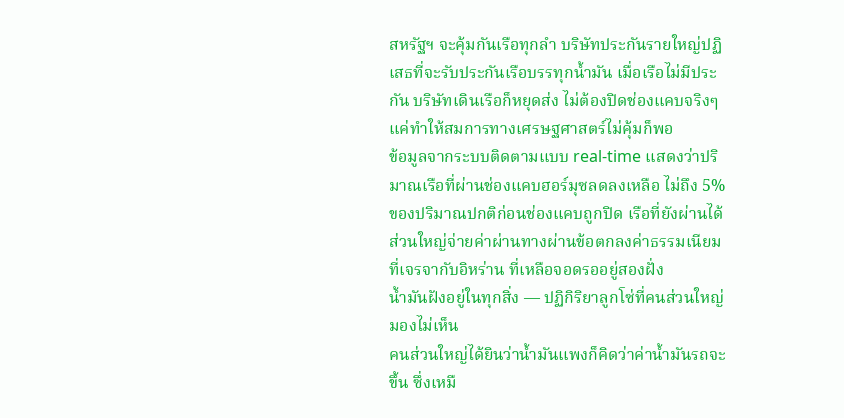สหรัฐฯ จะคุ้มกันเรือทุกลำ บริษัทประกันรายใหญ่ปฏิเสธที่จะรับประกันเรือบรรทุกน้ำมัน เมื่อเรือไม่มีประกัน บริษัทเดินเรือก็หยุดส่ง ไม่ต้องปิดช่องแคบจริงๆ แค่ทำให้สมการทางเศรษฐศาสตร์ไม่คุ้มก็พอ
ข้อมูลจากระบบติดตามแบบ real-time แสดงว่าปริมาณเรือที่ผ่านช่องแคบฮอร์มุซลดลงเหลือ ไม่ถึง 5% ของปริมาณปกติก่อนช่องแคบถูกปิด เรือที่ยังผ่านได้ส่วนใหญ่จ่ายค่าผ่านทางผ่านข้อตกลงค่าธรรมเนียมที่เจรจากับอิหร่าน ที่เหลือจอดรออยู่สองฝั่ง
น้ำมันฝังอยู่ในทุกสิ่ง — ปฏิกิริยาลูกโซ่ที่คนส่วนใหญ่มองไม่เห็น
คนส่วนใหญ่ได้ยินว่าน้ำมันแพงก็คิดว่าค่าน้ำมันรถจะขึ้น ซึ่งเหมื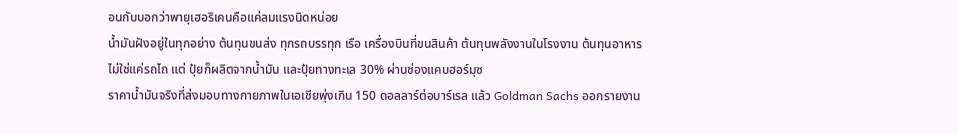อนกับบอกว่าพายุเฮอริเคนคือแค่ลมแรงนิดหน่อย
น้ำมันฝังอยู่ในทุกอย่าง ต้นทุนขนส่ง ทุกรถบรรทุก เรือ เครื่องบินที่ขนสินค้า ต้นทุนพลังงานในโรงงาน ต้นทุนอาหาร ไม่ใช่แค่รถไถ แต่ ปุ๋ยก็ผลิตจากน้ำมัน และปุ๋ยทางทะเล 30% ผ่านช่องแคบฮอร์มุซ
ราคาน้ำมันจริงที่ส่งมอบทางกายภาพในเอเชียพุ่งเกิน 150 ดอลลาร์ต่อบาร์เรล แล้ว Goldman Sachs ออกรายงาน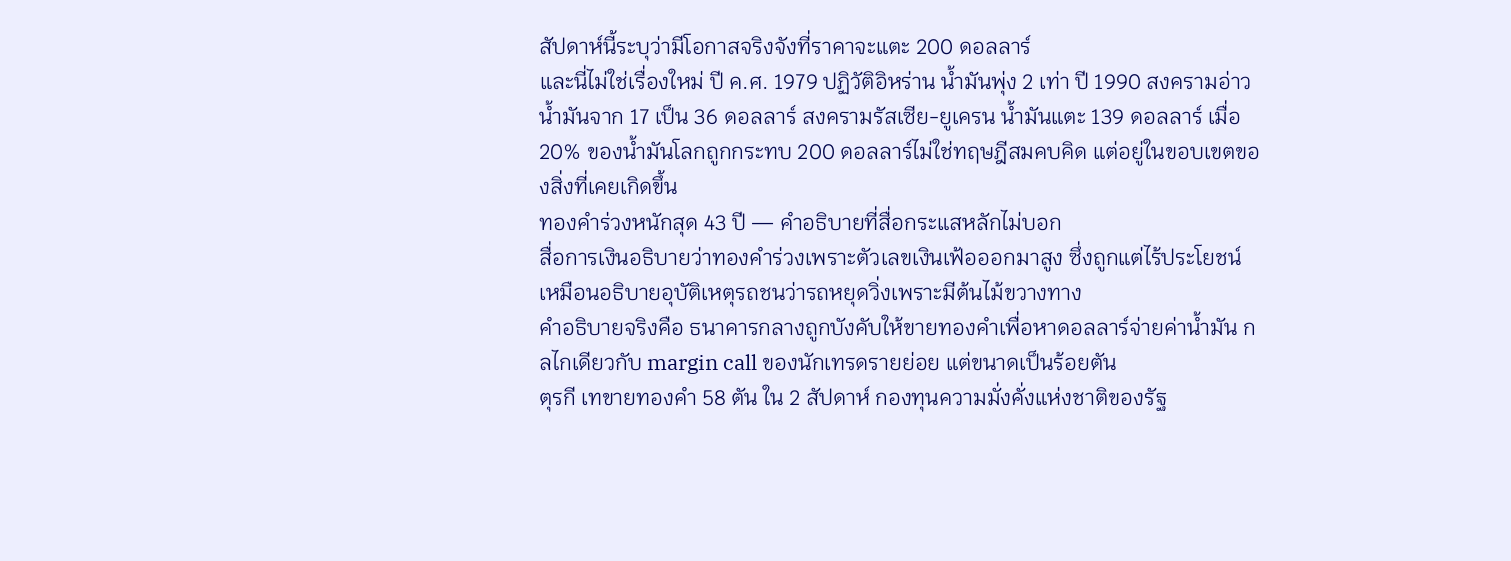สัปดาห์นี้ระบุว่ามีโอกาสจริงจังที่ราคาจะแตะ 200 ดอลลาร์
และนี่ไม่ใช่เรื่องใหม่ ปี ค.ศ. 1979 ปฏิวัติอิหร่าน น้ำมันพุ่ง 2 เท่า ปี 1990 สงครามอ่าว น้ำมันจาก 17 เป็น 36 ดอลลาร์ สงครามรัสเซีย-ยูเครน น้ำมันแตะ 139 ดอลลาร์ เมื่อ 20% ของน้ำมันโลกถูกกระทบ 200 ดอลลาร์ไม่ใช่ทฤษฎีสมคบคิด แต่อยู่ในขอบเขตของสิ่งที่เคยเกิดขึ้น
ทองคำร่วงหนักสุด 43 ปี — คำอธิบายที่สื่อกระแสหลักไม่บอก
สื่อการเงินอธิบายว่าทองคำร่วงเพราะตัวเลขเงินเฟ้อออกมาสูง ซึ่งถูกแต่ไร้ประโยชน์ เหมือนอธิบายอุบัติเหตุรถชนว่ารถหยุดวิ่งเพราะมีต้นไม้ขวางทาง
คำอธิบายจริงคือ ธนาคารกลางถูกบังคับให้ขายทองคำเพื่อหาดอลลาร์จ่ายค่าน้ำมัน กลไกเดียวกับ margin call ของนักเทรดรายย่อย แต่ขนาดเป็นร้อยตัน
ตุรกี เทขายทองคำ 58 ตัน ใน 2 สัปดาห์ กองทุนความมั่งคั่งแห่งชาติของรัฐ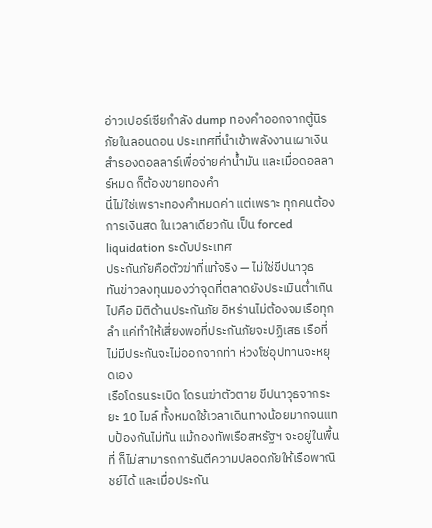อ่าวเปอร์เซียกำลัง dump ทองคำออกจากตู้นิรภัยในลอนดอน ประเทศที่นำเข้าพลังงานเผาเงินสำรองดอลลาร์เพื่อจ่ายค่าน้ำมัน และเมื่อดอลลาร์หมด ก็ต้องขายทองคำ
นี่ไม่ใช่เพราะทองคำหมดค่า แต่เพราะ ทุกคนต้องการเงินสด ในเวลาเดียวกัน เป็น forced liquidation ระดับประเทศ
ประกันภัยคือตัวฆ่าที่แท้จริง — ไม่ใช่ขีปนาวุธ
ทันข่าวลงทุนมองว่าจุดที่ตลาดยังประเมินต่ำเกินไปคือ มิติด้านประกันภัย อิหร่านไม่ต้องจมเรือทุกลำ แค่ทำให้เสี่ยงพอที่ประกันภัยจะปฏิเสธ เรือที่ไม่มีประกันจะไม่ออกจากท่า ห่วงโซ่อุปทานจะหยุดเอง
เรือโดรนระเบิด โดรนฆ่าตัวตาย ขีปนาวุธจากระยะ 10 ไมล์ ทั้งหมดใช้เวลาเดินทางน้อยมากจนแทบป้องกันไม่ทัน แม้กองทัพเรือสหรัฐฯ จะอยู่ในพื้นที่ ก็ไม่สามารถการันตีความปลอดภัยให้เรือพาณิชย์ได้ และเมื่อประกัน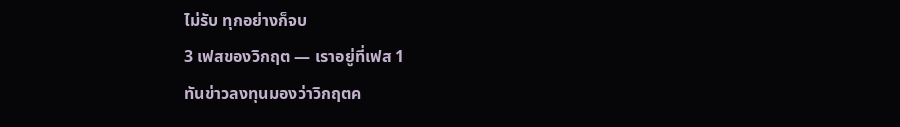ไม่รับ ทุกอย่างก็จบ
3 เฟสของวิกฤต — เราอยู่ที่เฟส 1
ทันข่าวลงทุนมองว่าวิกฤตค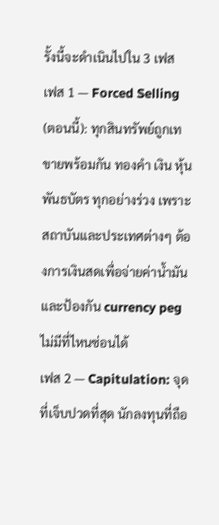รั้งนี้จะดำเนินไปใน 3 เฟส
เฟส 1 — Forced Selling (ตอนนี้): ทุกสินทรัพย์ถูกเทขายพร้อมกัน ทองคำ เงิน หุ้น พันธบัตร ทุกอย่างร่วง เพราะสถาบันและประเทศต่างๆ ต้องการเงินสดเพื่อจ่ายค่าน้ำมันและป้องกัน currency peg ไม่มีที่ไหนซ่อนได้
เฟส 2 — Capitulation: จุดที่เจ็บปวดที่สุด นักลงทุนที่ถือ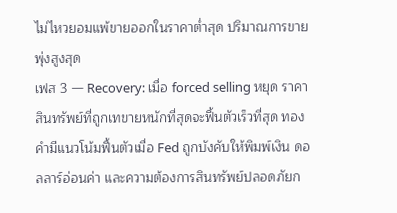ไม่ไหวยอมแพ้ขายออกในราคาต่ำสุด ปริมาณการขายพุ่งสูงสุด
เฟส 3 — Recovery: เมื่อ forced selling หยุด ราคาสินทรัพย์ที่ถูกเทขายหนักที่สุดจะฟื้นตัวเร็วที่สุด ทองคำมีแนวโน้มฟื้นตัวเมื่อ Fed ถูกบังคับให้พิมพ์เงิน ดอลลาร์อ่อนค่า และความต้องการสินทรัพย์ปลอดภัยก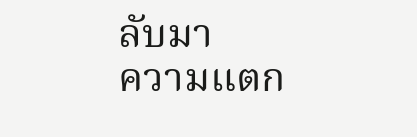ลับมา
ความแตก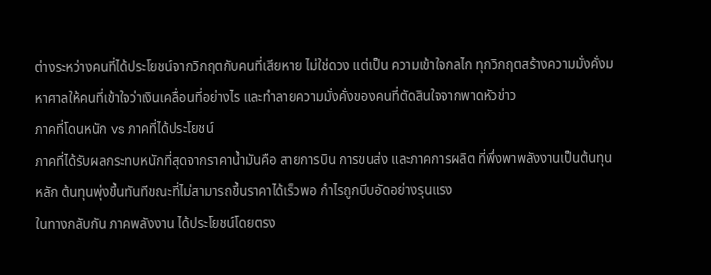ต่างระหว่างคนที่ได้ประโยชน์จากวิกฤตกับคนที่เสียหาย ไม่ใช่ดวง แต่เป็น ความเข้าใจกลไก ทุกวิกฤตสร้างความมั่งคั่งมหาศาลให้คนที่เข้าใจว่าเงินเคลื่อนที่อย่างไร และทำลายความมั่งคั่งของคนที่ตัดสินใจจากพาดหัวข่าว
ภาคที่โดนหนัก vs ภาคที่ได้ประโยชน์
ภาคที่ได้รับผลกระทบหนักที่สุดจากราคาน้ำมันคือ สายการบิน การขนส่ง และภาคการผลิต ที่พึ่งพาพลังงานเป็นต้นทุนหลัก ต้นทุนพุ่งขึ้นทันทีขณะที่ไม่สามารถขึ้นราคาได้เร็วพอ กำไรถูกบีบอัดอย่างรุนแรง
ในทางกลับกัน ภาคพลังงาน ได้ประโยชน์โดยตรง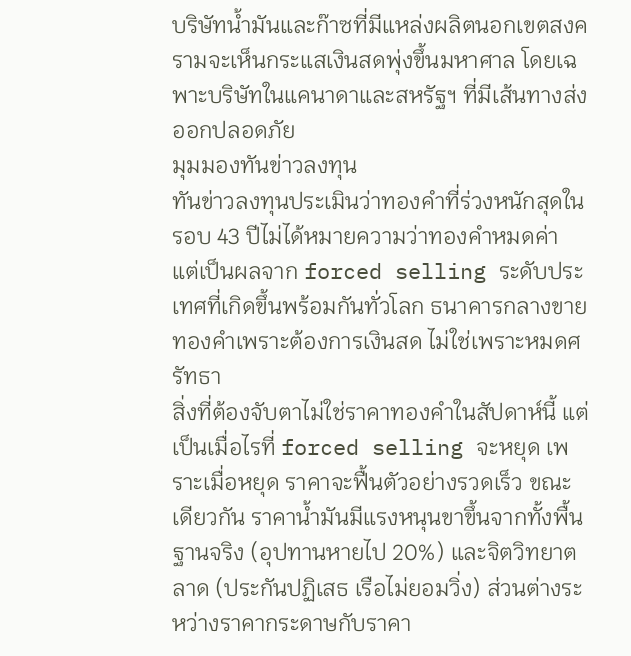บริษัทน้ำมันและก๊าซที่มีแหล่งผลิตนอกเขตสงครามจะเห็นกระแสเงินสดพุ่งขึ้นมหาศาล โดยเฉพาะบริษัทในแคนาดาและสหรัฐฯ ที่มีเส้นทางส่งออกปลอดภัย
มุมมองทันข่าวลงทุน
ทันข่าวลงทุนประเมินว่าทองคำที่ร่วงหนักสุดในรอบ 43 ปีไม่ได้หมายความว่าทองคำหมดค่า แต่เป็นผลจาก forced selling ระดับประเทศที่เกิดขึ้นพร้อมกันทั่วโลก ธนาคารกลางขายทองคำเพราะต้องการเงินสด ไม่ใช่เพราะหมดศรัทธา
สิ่งที่ต้องจับตาไม่ใช่ราคาทองคำในสัปดาห์นี้ แต่เป็นเมื่อไรที่ forced selling จะหยุด เพราะเมื่อหยุด ราคาจะฟื้นตัวอย่างรวดเร็ว ขณะเดียวกัน ราคาน้ำมันมีแรงหนุนขาขึ้นจากทั้งพื้นฐานจริง (อุปทานหายไป 20%) และจิตวิทยาตลาด (ประกันปฏิเสธ เรือไม่ยอมวิ่ง) ส่วนต่างระหว่างราคากระดาษกับราคา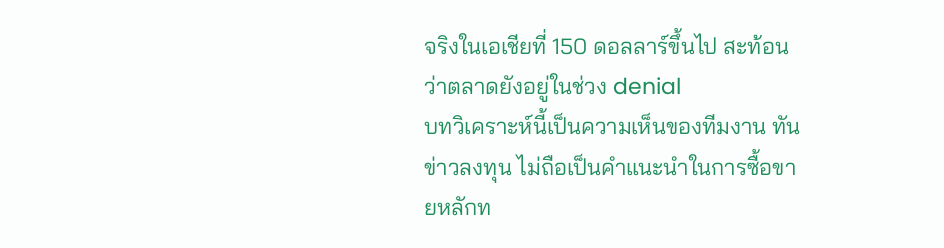จริงในเอเชียที่ 150 ดอลลาร์ขึ้นไป สะท้อนว่าตลาดยังอยู่ในช่วง denial
บทวิเคราะห์นี้เป็นความเห็นของทีมงาน ทันข่าวลงทุน ไม่ถือเป็นคำแนะนำในการซื้อขายหลักท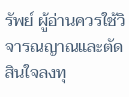รัพย์ ผู้อ่านควรใช้วิจารณญาณและตัดสินใจลงทุ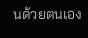นด้วยตนเอง